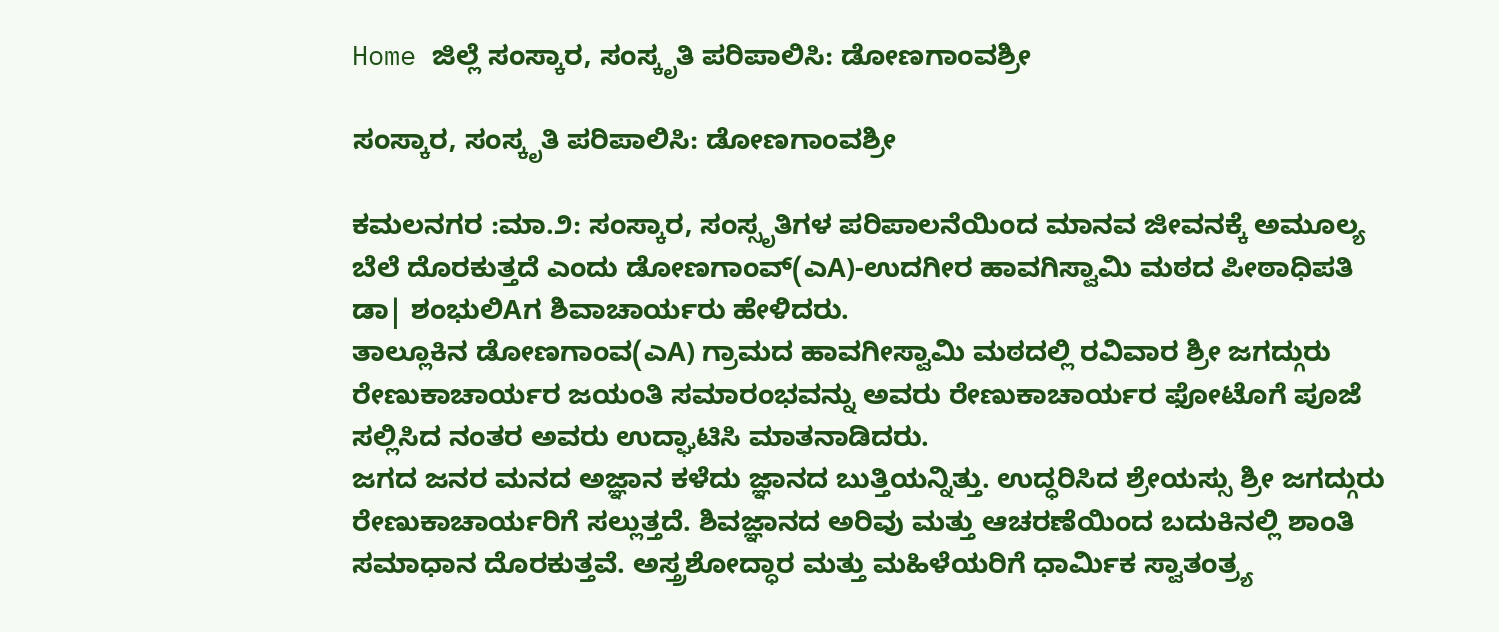Home ಜಿಲ್ಲೆ ಸಂಸ್ಕಾರ, ಸಂಸ್ಕೃತಿ ಪರಿಪಾಲಿಸಿ: ಡೋಣಗಾಂವಶ್ರೀ

ಸಂಸ್ಕಾರ, ಸಂಸ್ಕೃತಿ ಪರಿಪಾಲಿಸಿ: ಡೋಣಗಾಂವಶ್ರೀ

ಕಮಲನಗರ :ಮಾ.೨: ಸಂಸ್ಕಾರ, ಸಂಸ್ಸೃತಿಗಳ ಪರಿಪಾಲನೆಯಿಂದ ಮಾನವ ಜೀವನಕ್ಕೆ ಅಮೂಲ್ಯ ಬೆಲೆ ದೊರಕುತ್ತದೆ ಎಂದು ಡೋಣಗಾಂವ್(ಎA)-ಉದಗೀರ ಹಾವಗಿಸ್ವಾಮಿ ಮಠದ ಪೀಠಾಧಿಪತಿ ಡಾ| ಶಂಭುಲಿAಗ ಶಿವಾಚಾರ್ಯರು ಹೇಳಿದರು.
ತಾಲ್ಲೂಕಿನ ಡೋಣಗಾಂವ(ಎA) ಗ್ರಾಮದ ಹಾವಗೀಸ್ವಾಮಿ ಮಠದಲ್ಲಿ ರವಿವಾರ ಶ್ರೀ ಜಗದ್ಗುರು ರೇಣುಕಾಚಾರ್ಯರ ಜಯಂತಿ ಸಮಾರಂಭವನ್ನು ಅವರು ರೇಣುಕಾಚಾರ್ಯರ ಫೋಟೊಗೆ ಪೂಜೆ ಸಲ್ಲಿಸಿದ ನಂತರ ಅವರು ಉದ್ಘಾಟಿಸಿ ಮಾತನಾಡಿದರು.
ಜಗದ ಜನರ ಮನದ ಅಜ್ಞಾನ ಕಳೆದು ಜ್ಞಾನದ ಬುತ್ತಿಯನ್ನಿತ್ತು. ಉದ್ಧರಿಸಿದ ಶ್ರೇಯಸ್ಸು ಶ್ರೀ ಜಗದ್ಗುರು ರೇಣುಕಾಚಾರ್ಯರಿಗೆ ಸಲ್ಲುತ್ತದೆ. ಶಿವಜ್ಞಾನದ ಅರಿವು ಮತ್ತು ಆಚರಣೆಯಿಂದ ಬದುಕಿನಲ್ಲಿ ಶಾಂತಿ ಸಮಾಧಾನ ದೊರಕುತ್ತವೆ. ಅಸ್ತ್ರಶೋದ್ಧಾರ ಮತ್ತು ಮಹಿಳೆಯರಿಗೆ ಧಾರ್ಮಿಕ ಸ್ವಾತಂತ್ರ‍್ಯ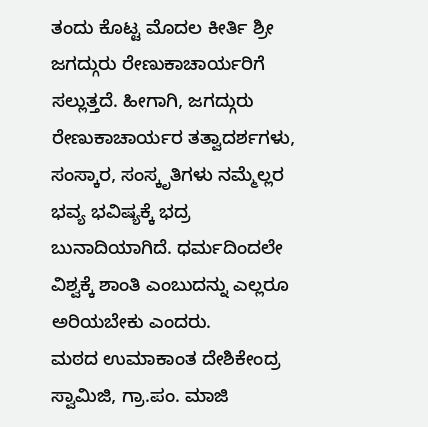ತಂದು ಕೊಟ್ಟ ಮೊದಲ ಕೀರ್ತಿ ಶ್ರೀ ಜಗದ್ಗುರು ರೇಣುಕಾಚಾರ್ಯರಿಗೆ ಸಲ್ಲುತ್ತದೆ. ಹೀಗಾಗಿ, ಜಗದ್ಗುರು ರೇಣುಕಾಚಾರ್ಯರ ತತ್ವಾದರ್ಶಗಳು, ಸಂಸ್ಕಾರ, ಸಂಸ್ಕೃತಿಗಳು ನಮ್ಮೆಲ್ಲರ ಭವ್ಯ ಭವಿಷ್ಯಕ್ಕೆ ಭದ್ರ ಬುನಾದಿಯಾಗಿದೆ. ಧರ್ಮದಿಂದಲೇ ವಿಶ್ವಕ್ಕೆ ಶಾಂತಿ ಎಂಬುದನ್ನು ಎಲ್ಲರೂ ಅರಿಯಬೇಕು ಎಂದರು.
ಮಠದ ಉಮಾಕಾಂತ ದೇಶಿಕೇಂದ್ರ ಸ್ವಾಮಿಜಿ, ಗ್ರಾ.ಪಂ. ಮಾಜಿ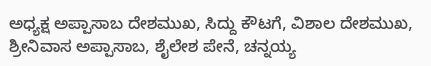ಅಧ್ಯಕ್ಷ ಅಪ್ಪಾಸಾಬ ದೇಶಮುಖ, ಸಿದ್ದು ಕೌಟಗೆ, ವಿಶಾಲ ದೇಶಮುಖ, ಶ್ರೀನಿವಾಸ ಅಪ್ಪಾಸಾಬ, ಶೈಲೇಶ ಪೇನೆ, ಚನ್ನಯ್ಯ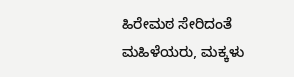ಹಿರೇಮಠ ಸೇರಿದಂತೆ ಮಹಿಳೆಯರು, ಮಕ್ಕಳು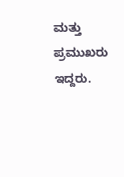ಮತ್ತು ಪ್ರಮುಖರು ಇದ್ದರು.